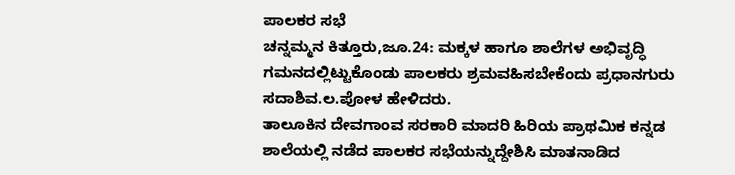ಪಾಲಕರ ಸಭೆ
ಚನ್ನಮ್ಮನ ಕಿತ್ತೂರು,ಜೂ.24: ಮಕ್ಕಳ ಹಾಗೂ ಶಾಲೆಗಳ ಅಭಿವೃದ್ಧಿ ಗಮನದಲ್ಲಿಟ್ಟುಕೊಂಡು ಪಾಲಕರು ಶ್ರಮವಹಿಸಬೇಕೆಂದು ಪ್ರಧಾನಗುರು ಸದಾಶಿವ.ಲ.ಪೋಳ ಹೇಳಿದರು.
ತಾಲೂಕಿನ ದೇವಗಾಂವ ಸರಕಾರಿ ಮಾದರಿ ಹಿರಿಯ ಪ್ರಾಥಮಿಕ ಕನ್ನಡ ಶಾಲೆಯಲ್ಲಿ ನಡೆದ ಪಾಲಕರ ಸಭೆಯನ್ನುದ್ದೇಶಿಸಿ ಮಾತನಾಡಿದ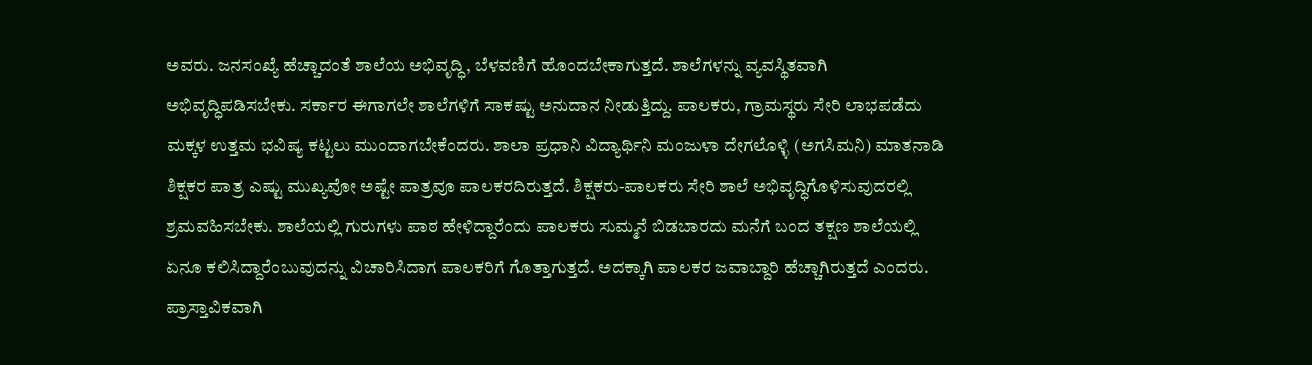ಅವರು. ಜನಸಂಖ್ಯೆ ಹೆಚ್ಚಾದಂತೆ ಶಾಲೆಯ ಅಭಿವೃದ್ಧಿ, ಬೆಳವಣಿಗೆ ಹೊಂದಬೇಕಾಗುತ್ತದೆ. ಶಾಲೆಗಳನ್ನು ವ್ಯವಸ್ಥಿತವಾಗಿ ಅಭಿವೃದ್ಧಿಪಡಿಸಬೇಕು. ಸರ್ಕಾರ ಈಗಾಗಲೇ ಶಾಲೆಗಳಿಗೆ ಸಾಕಷ್ಟು ಅನುದಾನ ನೀಡುತ್ತಿದ್ದು. ಪಾಲಕರು, ಗ್ರಾಮಸ್ಥರು ಸೇರಿ ಲಾಭಪಡೆದು ಮಕ್ಕಳ ಉತ್ತಮ ಭವಿಷ್ಯ ಕಟ್ಟಲು ಮುಂದಾಗಬೇಕೆಂದರು. ಶಾಲಾ ಪ್ರಧಾನಿ ವಿದ್ಯಾರ್ಥಿನಿ ಮಂಜುಳಾ ದೇಗಲೊಳ್ಳಿ (ಅಗಸಿಮನಿ) ಮಾತನಾಡಿ ಶಿಕ್ಷಕರ ಪಾತ್ರ ಎಷ್ಟು ಮುಖ್ಯವೋ ಅಷ್ಟೇ ಪಾತ್ರವೂ ಪಾಲಕರದಿರುತ್ತದೆ. ಶಿಕ್ಷಕರು-ಪಾಲಕರು ಸೇರಿ ಶಾಲೆ ಅಭಿವೃದ್ಧಿಗೊಳಿಸುವುದರಲ್ಲಿ ಶ್ರಮವಹಿಸಬೇಕು. ಶಾಲೆಯಲ್ಲಿ ಗುರುಗಳು ಪಾಠ ಹೇಳಿದ್ದಾರೆಂದು ಪಾಲಕರು ಸುಮ್ಮನೆ ಬಿಡಬಾರದು ಮನೆಗೆ ಬಂದ ತಕ್ಷಣ ಶಾಲೆಯಲ್ಲಿ ಏನೂ ಕಲಿಸಿದ್ದಾರೆಂಬುವುದನ್ನು ವಿಚಾರಿಸಿದಾಗ ಪಾಲಕರಿಗೆ ಗೊತ್ತಾಗುತ್ತದೆ. ಅದಕ್ಕಾಗಿ ಪಾಲಕರ ಜವಾಬ್ದಾರಿ ಹೆಚ್ಚಾಗಿರುತ್ತದೆ ಎಂದರು. ಪ್ರಾಸ್ತಾವಿಕವಾಗಿ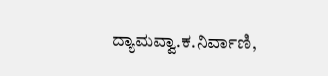ದ್ಯಾಮವ್ವಾ.ಕ.ನಿರ್ವಾಣಿ,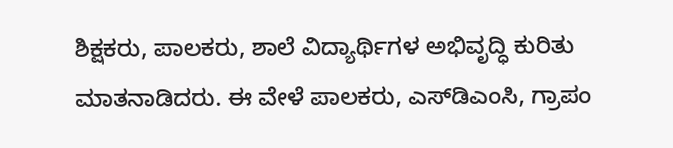ಶಿಕ್ಷಕರು, ಪಾಲಕರು, ಶಾಲೆ ವಿದ್ಯಾರ್ಥಿಗಳ ಅಭಿವೃದ್ಧಿ ಕುರಿತು ಮಾತನಾಡಿದರು. ಈ ವೇಳೆ ಪಾಲಕರು, ಎಸ್‍ಡಿಎಂಸಿ, ಗ್ರಾಪಂ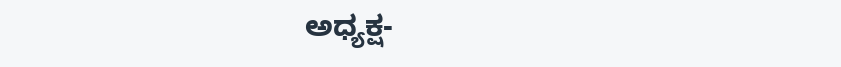ಅಧ್ಯಕ್ಷ-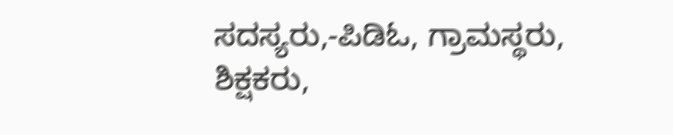ಸದಸ್ಯರು,-ಪಿಡಿಓ, ಗ್ರಾಮಸ್ಥರು, ಶಿಕ್ಷಕರು,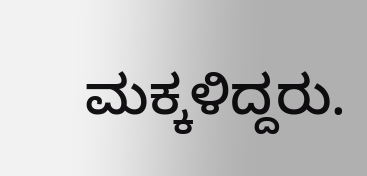ಮಕ್ಕಳಿದ್ದರು.